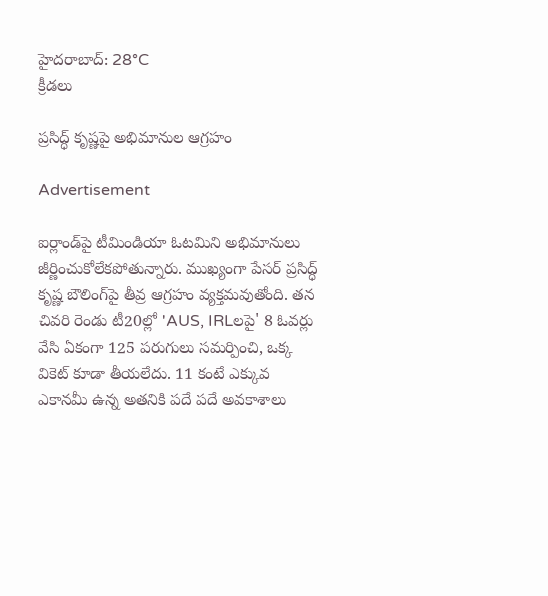హైదరాబాద్: 28°C
క్రీడలు

ప్రసిద్ధ్ కృష్ణపై అభిమానుల ఆగ్రహం

Advertisement

ఐర్లాండ్‌పై టీమిండియా ఓటమిని అభిమానులు జీర్ణించుకోలేకపోతున్నారు. ముఖ్యంగా పేసర్ ప్రసిద్ధ్ కృష్ణ బౌలింగ్‌పై తీవ్ర ఆగ్రహం వ్యక్తమవుతోంది. తన చివరి రెండు టీ20ల్లో 'AUS, IRLలపై' 8 ఓవర్లు వేసి ఏకంగా 125 పరుగులు సమర్పించి, ఒక్క వికెట్ కూడా తీయలేదు. 11 కంటే ఎక్కువ ఎకానమీ ఉన్న అతనికి పదే పదే అవకాశాలు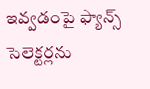ఇవ్వడంపై ఫ్యాన్స్ సెలెక్టర్లను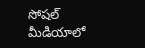సోషల్ మీడియాలో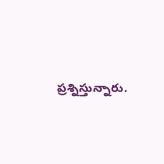ప్రశ్నిస్తున్నారు.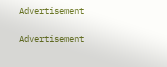Advertisement

Advertisement